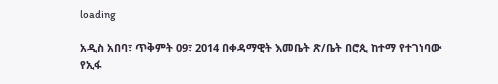loading

አዲስ አበባ፣ ጥቅምት 09፣ 2014 በቀዳማዊት እመቤት ጽ/ቤት በሮጲ ከተማ የተገነባው የኢፋ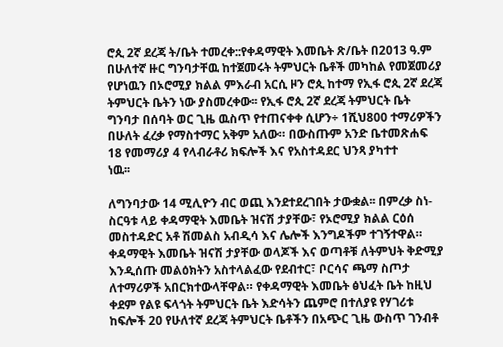ሮጲ 2ኛ ደረጃ ት/ቤት ተመረቀ::የቀዳማዊት እመቤት ጽ/ቤት በ2013 ዓ.ም በሁለተኛ ዙር ግንባታቸዉ ከተጀመሩት ትምህርት ቤቶች መካከል የመጀመሪያ የሆነዉን በኦሮሚያ ክልል ምእራብ አርሲ ዞን ሮጲ ከተማ የኢፋ ሮጲ 2ኛ ደረጃ ትምህርት ቤትን ነው ያስመረቀው፡፡ የኢፋ ሮጲ 2ኛ ደረጃ ትምህርት ቤት ግንባታ በሰባት ወር ጊዜ ዉስጥ የተጠናቀቀ ሲሆን÷ 1ሺህ800 ተማሪዎችን በሁለት ፈረቃ የማስተማር አቅም አለው። በውስጡም አንድ ቤተመጽሐፍ 18 የመማሪያ 4 የላብራቶሪ ክፍሎች እና የአስተዳደር ህንጻ ያካተተ
ነዉ፡፡

ለግንባታው 14 ሚሊዮን ብር ወጪ እንደተደረገበት ታውቋል፡፡ በምረቃ ስነ-ስርዓቱ ላይ ቀዳማዊት እመቤት ዝናሽ ታያቸው፣ የኦሮሚያ ክልል ርዕሰ መስተዳድር አቶ ሽመልስ አብዲሳ እና ሌሎች እንግዶችም ተገኝተዋል። ቀዳማዊት እመቤት ዝናሽ ታያቸው ወላጆች እና ወጣቶቹ ለትምህት ቅድሚያ እንዲሰጡ መልዕክትን አስተላልፈው የደብተር፣ ቦርሳና ጫማ ስጦታ ለተማሪዎች አበርክተውላቸዋል። የቀዳማዊት እመቤት ፅህፈት ቤት ከዚህ ቀደም የልዩ ፍላጎት ትምህርት ቤት እድሳትን ጨምሮ በተለያዩ የሃገሪቱ ከፍሎች 20 የሁለተኛ ደረጃ ትምህርት ቤቶችን በአጭር ጊዜ ውስጥ ገንብቶ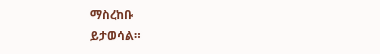ማስረከቡ
ይታወሳል።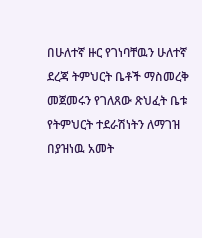በሁለተኛ ዙር የገነባቸዉን ሁለተኛ ደረጃ ትምህርት ቤቶች ማስመረቅ መጀመሩን የገለጸው ጽህፈት ቤቱ የትምህርት ተደራሽነትን ለማገዝ በያዝነዉ አመት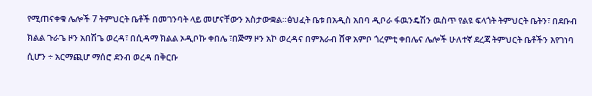የሚጠናቀቁ ሌሎች 7 ትምህርት ቤቶች በመገንባት ላይ መሆናቸውን አስታውቋል።ፅህፈት ቤቱ በአዲስ አበባ ዲቦራ ፋዉንዴሽን ዉስጥ የልዩ ፍላጎት ትምህርት ቤትን፣ በደቡብ ክልል ጉራጌ ዞን አበሽጌ ወረዳ፣ በሲዳማ ክልል ኦዲቦኩ ቀበሌ ፣በጅማ ዞን አኮ ወረዳና በምእራብ ሸዋ አምቦ ጎረምቲ ቀበሌና ሌሎች ሁለተኛ ደረጃ ትምህርት ቤቶችን እየገነባ ሲሆን ÷ አርማጪሆ ማሰሮ ደንብ ወረዳ በቅርቡ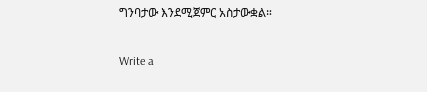ግንባታው እንደሚጀምር አስታውቋል።

Write a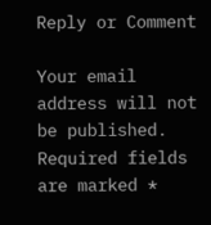Reply or Comment

Your email address will not be published. Required fields are marked *